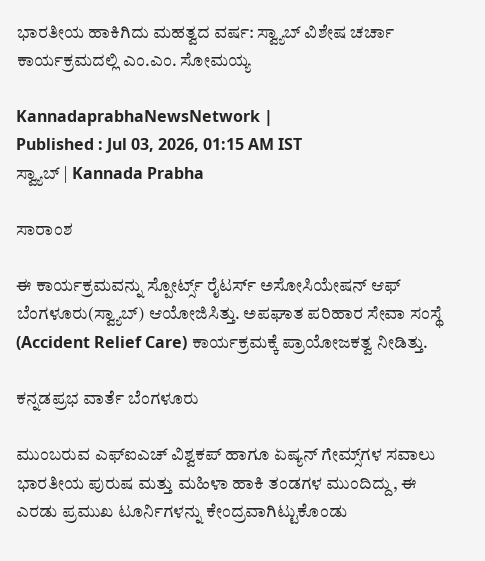ಭಾರತೀಯ ಹಾಕಿಗಿದು ಮಹತ್ವದ ವರ್ಷ: ಸ್ವ್ಯಾಬ್‌ ವಿಶೇಷ ಚರ್ಚಾ ಕಾರ್ಯಕ್ರಮದಲ್ಲಿ ಎಂ.ಎಂ. ಸೋಮಯ್ಯ

KannadaprabhaNewsNetwork |
Published : Jul 03, 2026, 01:15 AM IST
ಸ್ವ್ಯಾಬ್ | Kannada Prabha

ಸಾರಾಂಶ

ಈ ಕಾರ್ಯಕ್ರಮವನ್ನು ಸ್ಪೋರ್ಟ್ಸ್ ರೈಟರ್ಸ್ ಅಸೋಸಿಯೇಷನ್ ಆಫ್ ಬೆಂಗಳೂರು(ಸ್ವ್ಯಾಬ್‌) ಆಯೋಜಿಸಿತ್ತು. ಅಪಘಾತ ಪರಿಹಾರ ಸೇವಾ ಸಂಸ್ಥೆ (Accident Relief Care) ಕಾರ್ಯಕ್ರಮಕ್ಕೆ ಪ್ರಾಯೋಜಕತ್ವ ನೀಡಿತ್ತು.

ಕನ್ನಡಪ್ರಭ ವಾರ್ತೆ ಬೆಂಗಳೂರು

ಮುಂಬರುವ ಎಫ್‌ಐಎಚ್ ವಿಶ್ವಕಪ್ ಹಾಗೂ ಏಷ್ಯನ್ ಗೇಮ್ಸ್‌ಗಳ ಸವಾಲು ಭಾರತೀಯ ಪುರುಷ ಮತ್ತು ಮಹಿಳಾ ಹಾಕಿ ತಂಡಗಳ ಮುಂದಿದ್ದು, ಈ ಎರಡು ಪ್ರಮುಖ ಟೂರ್ನಿಗಳನ್ನು ಕೇಂದ್ರವಾಗಿಟ್ಟುಕೊಂಡು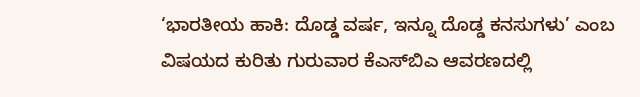‘ಭಾರತೀಯ ಹಾಕಿ: ದೊಡ್ಡ ವರ್ಷ, ಇನ್ನೂ ದೊಡ್ಡ ಕನಸುಗಳು’ ಎಂಬ ವಿಷಯದ ಕುರಿತು ಗುರುವಾರ ಕೆಎಸ್‌ಬಿಎ ಆವರಣದಲ್ಲಿ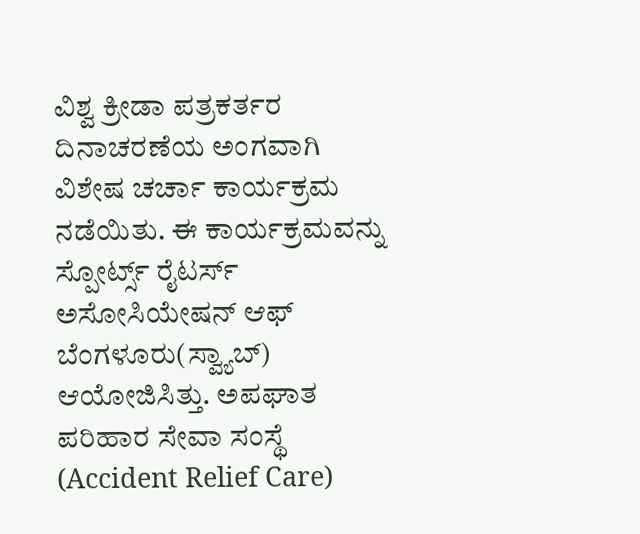ವಿಶ್ವ ಕ್ರೀಡಾ ಪತ್ರಕರ್ತರ ದಿನಾಚರಣೆಯ ಅಂಗವಾಗಿ ವಿಶೇಷ ಚರ್ಚಾ ಕಾರ್ಯಕ್ರಮ ನಡೆಯಿತು. ಈ ಕಾರ್ಯಕ್ರಮವನ್ನು ಸ್ಪೋರ್ಟ್ಸ್ ರೈಟರ್ಸ್ ಅಸೋಸಿಯೇಷನ್ ಆಫ್ ಬೆಂಗಳೂರು(ಸ್ವ್ಯಾಬ್‌) ಆಯೋಜಿಸಿತ್ತು. ಅಪಘಾತ ಪರಿಹಾರ ಸೇವಾ ಸಂಸ್ಥೆ (Accident Relief Care)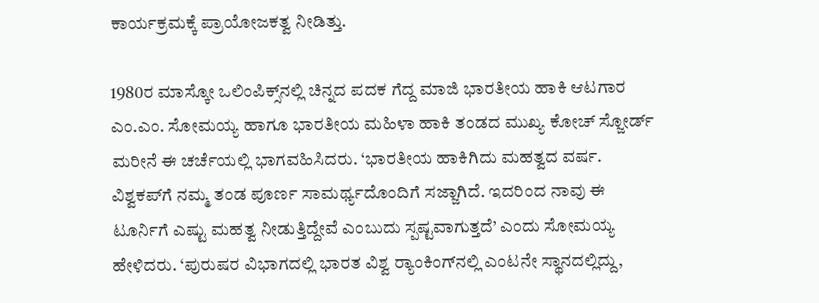ಕಾರ್ಯಕ್ರಮಕ್ಕೆ ಪ್ರಾಯೋಜಕತ್ವ ನೀಡಿತ್ತು.

1980ರ ಮಾಸ್ಕೋ ಒಲಿಂಪಿಕ್ಸ್‌ನಲ್ಲಿ ಚಿನ್ನದ ಪದಕ ಗೆದ್ದ ಮಾಜಿ ಭಾರತೀಯ ಹಾಕಿ ಆಟಗಾರ ಎಂ.ಎಂ. ಸೋಮಯ್ಯ ಹಾಗೂ ಭಾರತೀಯ ಮಹಿಳಾ ಹಾಕಿ ತಂಡದ ಮುಖ್ಯ ಕೋಚ್ ಸ್ಜೋರ್ಡ್ ಮರೀನೆ ಈ ಚರ್ಚೆಯಲ್ಲಿ ಭಾಗವಹಿಸಿದರು. ‘ಭಾರತೀಯ ಹಾಕಿಗಿದು ಮಹತ್ವದ ವರ್ಷ. ವಿಶ್ವಕಪ್‌ಗೆ ನಮ್ಮ ತಂಡ ಪೂರ್ಣ ಸಾಮರ್ಥ್ಯದೊಂದಿಗೆ ಸಜ್ಜಾಗಿದೆ. ಇದರಿಂದ ನಾವು ಈ ಟೂರ್ನಿಗೆ ಎಷ್ಟು ಮಹತ್ವ ನೀಡುತ್ತಿದ್ದೇವೆ ಎಂಬುದು ಸ್ಪಷ್ಟವಾಗುತ್ತದೆ’ ಎಂದು ಸೋಮಯ್ಯ ಹೇಳಿದರು. ‘ಪುರುಷರ ವಿಭಾಗದಲ್ಲಿ ಭಾರತ ವಿಶ್ವ ರ‍್ಯಾಂಕಿಂಗ್‌ನಲ್ಲಿ ಎಂಟನೇ ಸ್ಥಾನದಲ್ಲಿದ್ದು,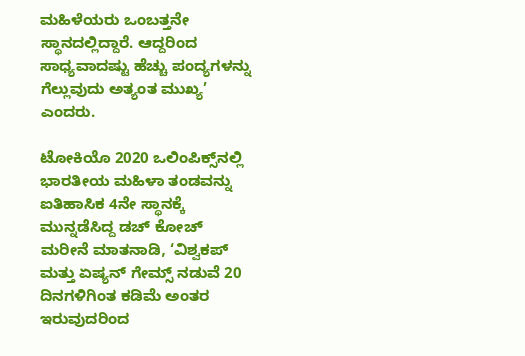ಮಹಿಳೆಯರು ಒಂಬತ್ತನೇ ಸ್ಥಾನದಲ್ಲಿದ್ದಾರೆ. ಆದ್ದರಿಂದ ಸಾಧ್ಯವಾದಷ್ಟು ಹೆಚ್ಚು ಪಂದ್ಯಗಳನ್ನು ಗೆಲ್ಲುವುದು ಅತ್ಯಂತ ಮುಖ್ಯ’ ಎಂದರು.

ಟೋಕಿಯೊ 2020 ಒಲಿಂಪಿಕ್ಸ್‌ನಲ್ಲಿ ಭಾರತೀಯ ಮಹಿಳಾ ತಂಡವನ್ನು ಐತಿಹಾಸಿಕ 4ನೇ ಸ್ಥಾನಕ್ಕೆ ಮುನ್ನಡೆಸಿದ್ದ ಡಚ್ ಕೋಚ್‌ ಮರೀನೆ ಮಾತನಾಡಿ, ‘ವಿಶ್ವಕಪ್ ಮತ್ತು ಏಷ್ಯನ್ ಗೇಮ್ಸ್ ನಡುವೆ 20 ದಿನಗಳಿಗಿಂತ ಕಡಿಮೆ ಅಂತರ ಇರುವುದರಿಂದ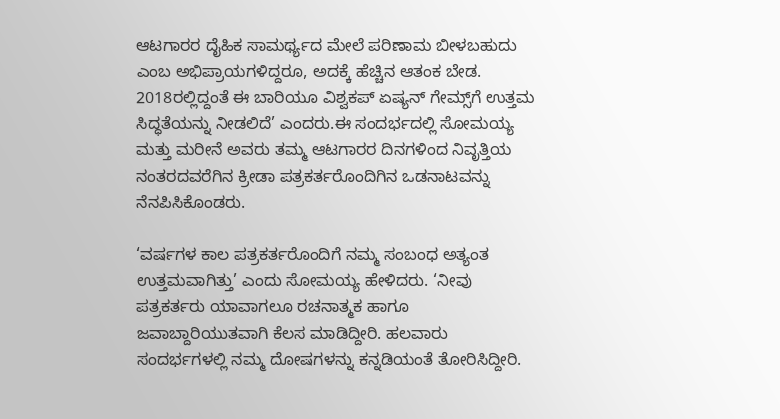ಆಟಗಾರರ ದೈಹಿಕ ಸಾಮರ್ಥ್ಯದ ಮೇಲೆ ಪರಿಣಾಮ ಬೀಳಬಹುದು ಎಂಬ ಅಭಿಪ್ರಾಯಗಳಿದ್ದರೂ, ಅದಕ್ಕೆ ಹೆಚ್ಚಿನ ಆತಂಕ ಬೇಡ. 2018ರಲ್ಲಿದ್ದಂತೆ ಈ ಬಾರಿಯೂ ವಿಶ್ವಕಪ್ ಏಷ್ಯನ್ ಗೇಮ್ಸ್‌ಗೆ ಉತ್ತಮ ಸಿದ್ಧತೆಯನ್ನು ನೀಡಲಿದೆ’ ಎಂದರು.ಈ ಸಂದರ್ಭದಲ್ಲಿ ಸೋಮಯ್ಯ ಮತ್ತು ಮರೀನೆ ಅವರು ತಮ್ಮ ಆಟಗಾರರ ದಿನಗಳಿಂದ ನಿವೃತ್ತಿಯ ನಂತರದವರೆಗಿನ ಕ್ರೀಡಾ ಪತ್ರಕರ್ತರೊಂದಿಗಿನ ಒಡನಾಟವನ್ನು ನೆನಪಿಸಿಕೊಂಡರು.

‘ವರ್ಷಗಳ ಕಾಲ ಪತ್ರಕರ್ತರೊಂದಿಗೆ ನಮ್ಮ ಸಂಬಂಧ ಅತ್ಯಂತ ಉತ್ತಮವಾಗಿತ್ತು’ ಎಂದು ಸೋಮಯ್ಯ ಹೇಳಿದರು. ‘ನೀವು ಪತ್ರಕರ್ತರು ಯಾವಾಗಲೂ ರಚನಾತ್ಮಕ ಹಾಗೂ ಜವಾಬ್ದಾರಿಯುತವಾಗಿ ಕೆಲಸ ಮಾಡಿದ್ದೀರಿ. ಹಲವಾರು ಸಂದರ್ಭಗಳಲ್ಲಿ ನಮ್ಮ ದೋಷಗಳನ್ನು ಕನ್ನಡಿಯಂತೆ ತೋರಿಸಿದ್ದೀರಿ.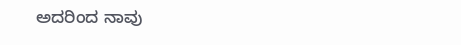ಅದರಿಂದ ನಾವು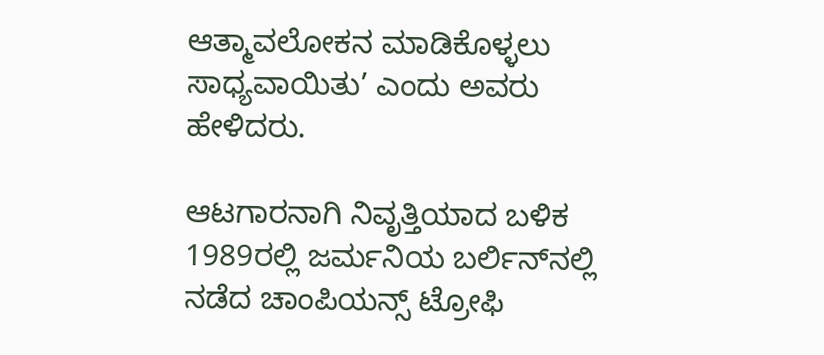ಆತ್ಮಾವಲೋಕನ ಮಾಡಿಕೊಳ್ಳಲು ಸಾಧ್ಯವಾಯಿತು’ ಎಂದು ಅವರು ಹೇಳಿದರು.

ಆಟಗಾರನಾಗಿ ನಿವೃತ್ತಿಯಾದ ಬಳಿಕ 1989ರಲ್ಲಿ ಜರ್ಮನಿಯ ಬರ್ಲಿನ್‌ನಲ್ಲಿ ನಡೆದ ಚಾಂಪಿಯನ್ಸ್ ಟ್ರೋಫಿ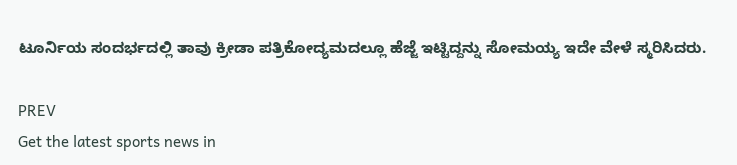ಟೂರ್ನಿಯ ಸಂದರ್ಭದಲ್ಲಿ ತಾವು ಕ್ರೀಡಾ ಪತ್ರಿಕೋದ್ಯಮದಲ್ಲೂ ಹೆಜ್ಜೆ ಇಟ್ಟಿದ್ದನ್ನು ಸೋಮಯ್ಯ ಇದೇ ವೇಳೆ ಸ್ಮರಿಸಿದರು.

PREV
Get the latest sports news in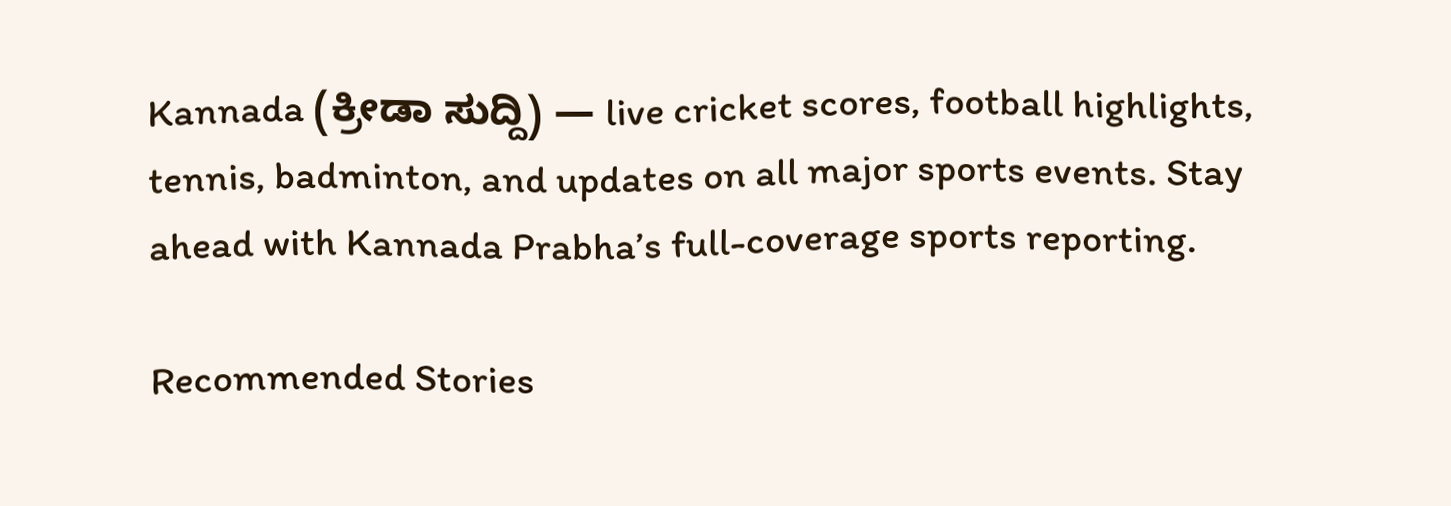Kannada (ಕ್ರೀಡಾ ಸುದ್ದಿ) — live cricket scores, football highlights, tennis, badminton, and updates on all major sports events. Stay ahead with Kannada Prabha’s full-coverage sports reporting.

Recommended Stories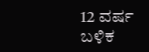12 ವರ್ಷ ಬಳಿಕ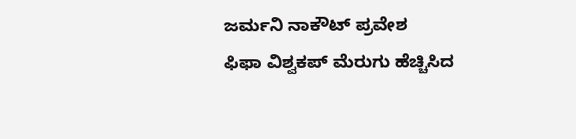ಜರ್ಮನಿ ನಾಕೌಟ್‌ ಪ್ರವೇಶ
ಫಿಫಾ ವಿಶ್ವಕಪ್‌ ಮೆರುಗು ಹೆಚ್ಚಿಸಿದ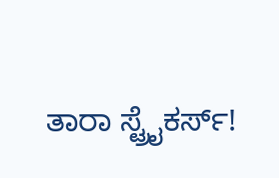ತಾರಾ ಸ್ಟ್ರೈಕರ್ಸ್‌!